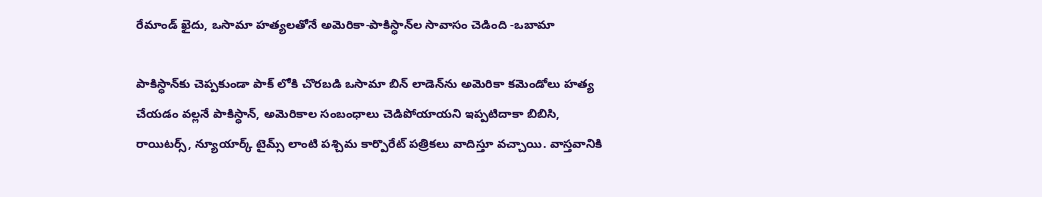రేమాండ్ ఖైదు, ఒసామా హత్యలతోనే అమెరికా-పాకిస్ధాన్‌ల సావాసం చెడింది -ఒబామా

పాకిస్ధాన్‌కు చెప్పకుండా పాక్ లోకి చొరబడి ఒసామా బిన్ లాడెన్‌ను అమెరికా కమెండోలు హత్య చేయడం వల్లనే పాకిస్ధాన్, అమెరికాల సంబంధాలు చెడిపోయాయని ఇప్పటిదాకా బిబిసి, రాయిటర్స్, న్యూయార్క్ టైమ్స్ లాంటి పశ్చిమ కార్పొరేట్ పత్రికలు వాదిస్తూ వచ్చాయి. వాస్తవానికి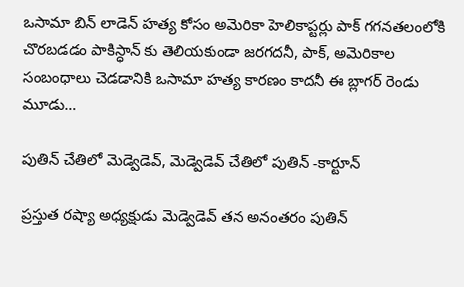ఒసామా బిన్ లాడెన్ హత్య కోసం అమెరికా హెలికాప్టర్లు పాక్ గగనతలంలోకి చొరబడడం పాకిస్ధాన్ కు తెలియకుండా జరగదనీ, పాక్, అమెరికాల సంబంధాలు చెడడానికి ఒసామా హత్య కారణం కాదనీ ఈ బ్లాగర్ రెండు మూడు…

పుతిన్ చేతిలో మెడ్వెడెవ్, మెడ్వెడెవ్ చేతిలో పుతిన్ -కార్టూన్

ప్రస్తుత రష్యా అధ్యక్షుడు మెడ్వెడెవ్ తన అనంతరం పుతిన్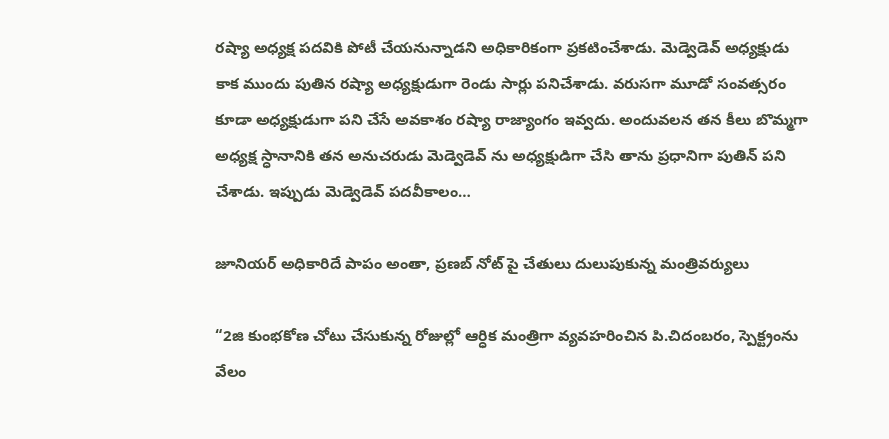రష్యా అధ్యక్ష పదవికి పోటీ చేయనున్నాడని అధికారికంగా ప్రకటించేశాడు. మెడ్వెడెవ్ అధ్యక్షుడు కాక ముందు పుతిన రష్యా అధ్యక్షుడుగా రెండు సార్లు పనిచేశాడు. వరుసగా మూడో సంవత్సరం కూడా అధ్యక్షుడుగా పని చేసే అవకాశం రష్యా రాజ్యాంగం ఇవ్వదు. అందువలన తన కీలు బొమ్మగా అధ్యక్ష స్ధానానికి తన అనుచరుడు మెడ్వెడెవ్ ను అధ్యక్షుడిగా చేసి తాను ప్రధానిగా పుతిన్ పని చేశాడు. ఇప్పుడు మెడ్వెడెవ్ పదవీకాలం…

జూనియర్ అధికారిదే పాపం అంతా, ప్రణబ్ నోట్ పై చేతులు దులుపుకున్న మంత్రివర్యులు

“2జి కుంభకోణ చోటు చేసుకున్న రోజుల్లో ఆర్ధిక మంత్రిగా వ్యవహరించిన పి.చిదంబరం, స్పెక్ట్రంను వేలం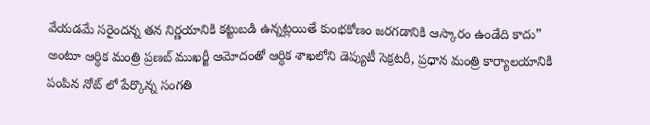వేయడమే సరైందన్న తన నిర్ణయానికి కట్టుబడి ఉన్నట్లయితే కుంభకోణం జరగడానికి ఆస్కారం ఉండేది కాదు” అంటూ ఆర్ధిక మంత్రి ప్రణబ్ ముఖర్జీ ఆమోదంతో ఆర్ధిక శాఖలోని డెప్యుటీ సెక్రటరీ, ప్రధాన మంత్రి కార్యాలయానికి పంపిన నోట్ లో పేర్కొన్న సంగతి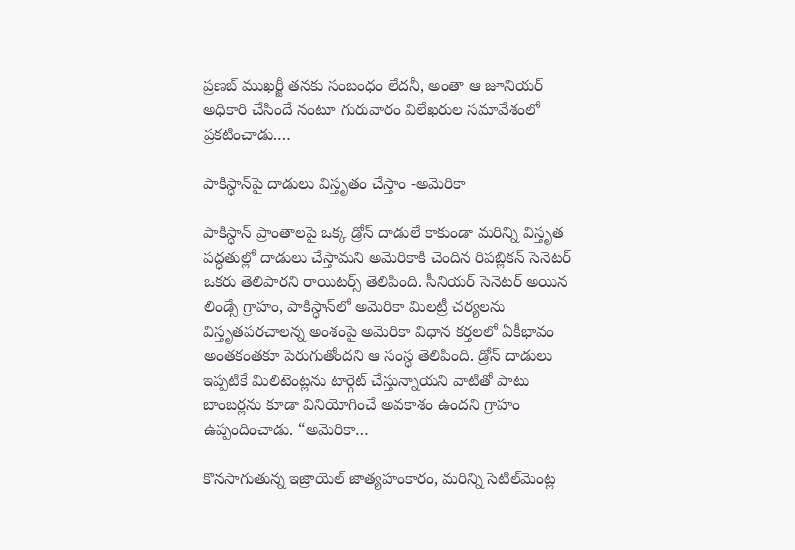ప్రణబ్ ముఖర్జీ తనకు సంబంధం లేదనీ, అంతా ఆ జూనియర్ అధికారి చేసిందే నంటూ గురువారం విలేఖరుల సమావేశంలో ప్రకటించాడు.…

పాకిస్ధాన్‌పై దాడులు విస్తృతం చేస్తాం -అమెరికా

పాకిస్ధాన్ ప్రాంతాలపై ఒక్క డ్రోన్ దాడులే కాకుండా మరిన్ని విస్తృత పద్ధతుల్లో దాడులు చేస్తామని అమెరికాకి చెందిన రిపబ్లికన్ సెనెటర్ ఒకరు తెలిపారని రాయిటర్స్ తెలిపింది. సీనియర్ సెనెటర్ అయిన లిండ్సే గ్రాహం, పాకిస్ధాన్‌లో అమెరికా మిలట్రీ చర్యలను విస్తృతపరచాలన్న అంశంపై అమెరికా విధాన కర్తలలో ఏకీభావం అంతకంతకూ పెరుగుతోందని ఆ సంస్ధ తెలిపింది. డ్రోన్ దాడులు ఇప్పటికే మిలిటెంట్లను టార్గెట్ చేస్తున్నాయని వాటితో పాటు బాంబర్లను కూడా వినియోగించే అవకాశం ఉందని గ్రాహం ఉప్పందించాడు. “అమెరికా…

కొనసాగుతున్న ఇజ్రాయెల్ జాత్యహంకారం, మరిన్ని సెటిల్‌మెంట్ల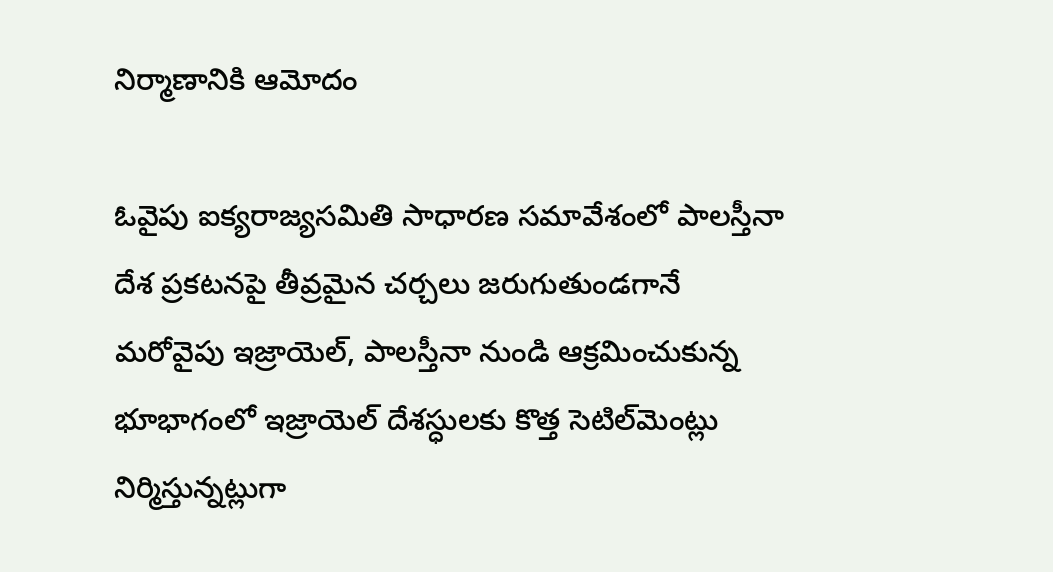నిర్మాణానికి ఆమోదం

ఓవైపు ఐక్యరాజ్యసమితి సాధారణ సమావేశంలో పాలస్తీనా దేశ ప్రకటనపై తీవ్రమైన చర్చలు జరుగుతుండగానే మరోవైపు ఇజ్రాయెల్, పాలస్తీనా నుండి ఆక్రమించుకున్న భూభాగంలో ఇజ్రాయెల్ దేశస్ధులకు కొత్త సెటిల్‌మెంట్లు నిర్మిస్తున్నట్లుగా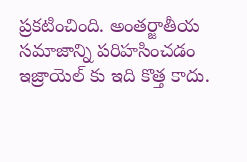ప్రకటించింది. అంతర్జాతీయ సమాజాన్ని పరిహసించడం ఇజ్రాయెల్ కు ఇది కొత్త కాదు.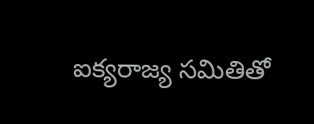ఐక్యరాజ్య సమితితో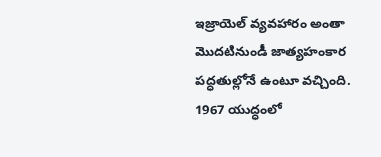ఇజ్రాయెల్ వ్యవహారం అంతా మొదటినుండీ జాత్యహంకార పద్ధతుల్లోనే ఉంటూ వచ్చింది. 1967 యుద్ధంలో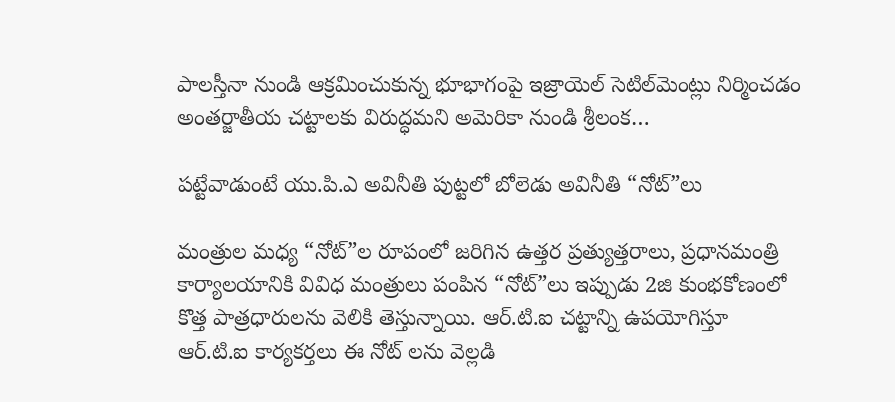పాలస్తీనా నుండి ఆక్రమించుకున్న భూభాగంపై ఇజ్రాయెల్ సెటిల్‌మెంట్లు నిర్మించడం అంతర్జాతీయ చట్టాలకు విరుద్ధమని అమెరికా నుండి శ్రీలంక…

పట్టేవాడుంటే యు.పి.ఎ అవినీతి పుట్టలో బోలెడు అవినీతి “నోట్”లు

మంత్రుల మధ్య “నోట్”ల రూపంలో జరిగిన ఉత్తర ప్రత్యుత్తరాలు, ప్రధానమంత్రి కార్యాలయానికి వివిధ మంత్రులు పంపిన “నోట్”లు ఇప్పుడు 2జి కుంభకోణంలో కొత్త పాత్రధారులను వెలికి తెస్తున్నాయి. ఆర్.టి.ఐ చట్టాన్ని ఉపయోగిస్తూ ఆర్.టి.ఐ కార్యకర్తలు ఈ నోట్ లను వెల్లడి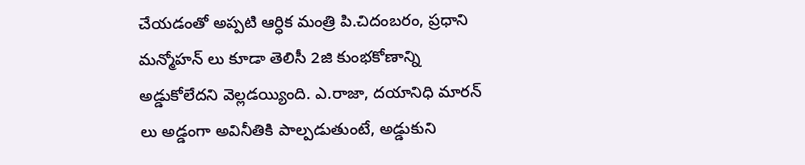చేయడంతో అప్పటి ఆర్ధిక మంత్రి పి.చిదంబరం, ప్రధాని మన్మోహన్ లు కూడా తెలిసీ 2జి కుంభకోణాన్ని అడ్డుకోలేదని వెల్లడయ్యింది. ఎ.రాజా, దయానిధి మారన్ లు అడ్డంగా అవినీతికి పాల్పడుతుంటే, అడ్డుకుని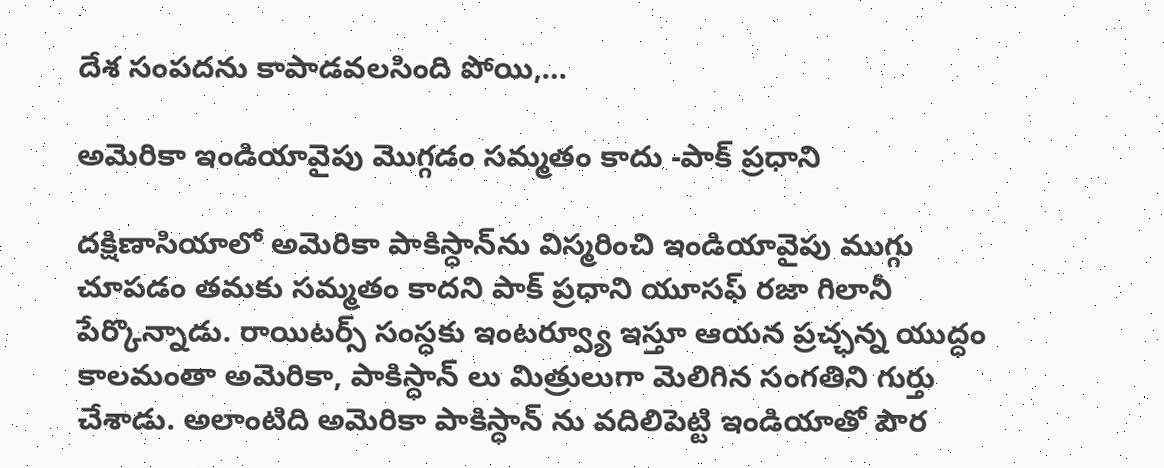దేశ సంపదను కాపాడవలసింది పోయి,…

అమెరికా ఇండియావైపు మొగ్గడం సమ్మతం కాదు -పాక్ ప్రధాని

దక్షిణాసియాలో అమెరికా పాకిస్ధాన్‌ను విస్మరించి ఇండియావైపు ముగ్గు చూపడం తమకు సమ్మతం కాదని పాక్ ప్రధాని యూసఫ్ రజా గిలానీ పేర్కొన్నాడు. రాయిటర్స్ సంస్ధకు ఇంటర్వ్యూ ఇస్తూ ఆయన ప్రచ్ఛన్న యుద్ధం కాలమంతా అమెరికా, పాకిస్ధాన్ లు మిత్రులుగా మెలిగిన సంగతిని గుర్తు చేశాడు. అలాంటిది అమెరికా పాకిస్ధాన్ ను వదిలిపెట్టి ఇండియాతో పౌర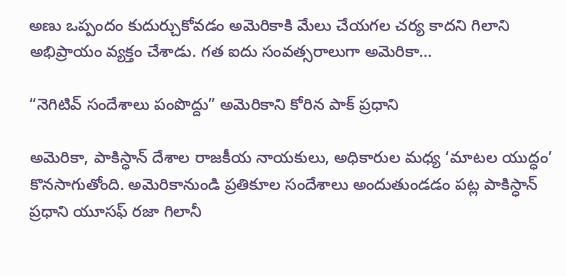అణు ఒప్పందం కుదుర్చుకోవడం అమెరికాకి మేలు చేయగల చర్య కాదని గిలాని అభిప్రాయం వ్యక్తం చేశాడు. గత ఐదు సంవత్సరాలుగా అమెరికా…

“నెగిటివ్ సందేశాలు పంపొద్దు” అమెరికాని కోరిన పాక్ ప్రధాని

అమెరికా, పాకిస్ధాన్ దేశాల రాజకీయ నాయకులు, అధికారుల మధ్య ‘మాటల యుద్ధం’ కొనసాగుతోంది. అమెరికానుండి ప్రతికూల సందేశాలు అందుతుండడం పట్ల పాకిస్ధాన్ ప్రధాని యూసఫ్ రజా గిలానీ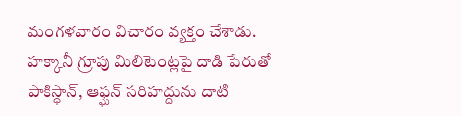మంగళవారం విచారం వ్యక్తం చేశాడు. హక్కానీ గ్రూపు మిలిటెంట్లపై దాడి పేరుతో పాకిస్ధాన్, ఆఫ్ఘన్ సరిహద్దును దాటి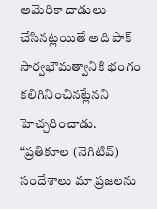అమెరికా దాడులు చేసినట్లయితే అది పాక్ సార్వభౌమత్వానికి భంగం కలిగినించినట్లేనని హెచ్చరించాడు. “ప్రతికూల (నెగిటివ్) సందేశాలు మా ప్రజలను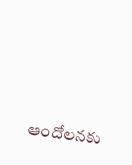ఆందోలనకు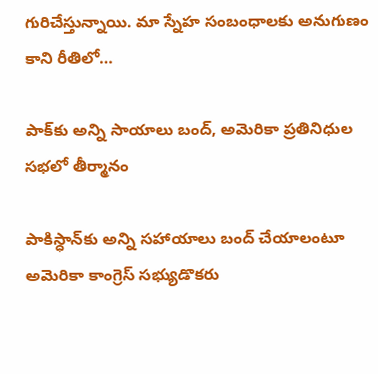గురిచేస్తున్నాయి. మా స్నేహ సంబంధాలకు అనుగుణం కాని రీతిలో…

పాక్‌కు అన్ని సాయాలు బంద్, అమెరికా ప్రతినిధుల సభలో తీర్మానం

పాకిస్ధాన్‌కు అన్ని సహాయాలు బంద్ చేయాలంటూ అమెరికా కాంగ్రెస్ సభ్యుడొకరు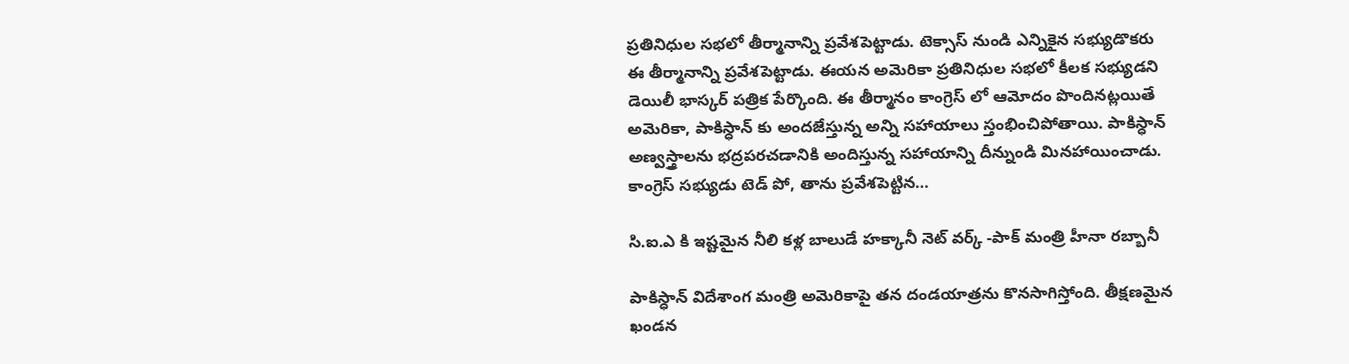ప్రతినిధుల సభలో తీర్మానాన్ని ప్రవేశపెట్టాడు. టెక్సాస్ నుండి ఎన్నికైన సభ్యుడొకరు ఈ తీర్మానాన్ని ప్రవేశపెట్టాడు. ఈయన అమెరికా ప్రతినిధుల సభలో కీలక సభ్యుడని డెయిలీ భాస్కర్ పత్రిక పేర్కొంది. ఈ తీర్మానం కాంగ్రెస్ లో ఆమోదం పొందినట్లయితే అమెరికా, పాకిస్ధాన్ కు అందజేస్తున్న అన్ని సహాయాలు స్తంభించిపోతాయి. పాకిస్ధాన్ అణ్వస్త్రాలను భద్రపరచడానికి అందిస్తున్న సహాయాన్ని దీన్నుండి మినహాయించాడు. కాంగ్రెస్ సభ్యుడు టెడ్ పో, తాను ప్రవేశపెట్టిన…

సి.ఐ.ఎ కి ఇష్టమైన నీలి కళ్ల బాలుడే హక్కానీ నెట్ వర్క్ -పాక్ మంత్రి హీనా రబ్బానీ

పాకిస్ధాన్ విదేశాంగ మంత్రి అమెరికాపై తన దండయాత్రను కొనసాగిస్తోంది. తీక్షణమైన ఖండన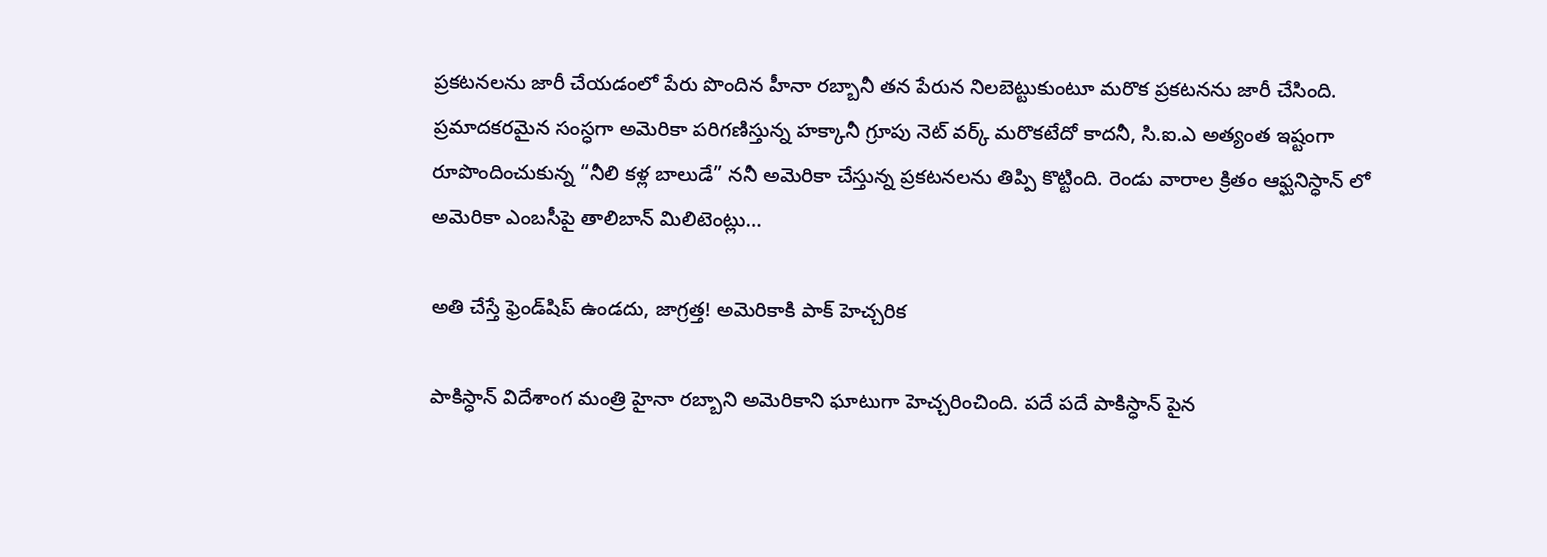ప్రకటనలను జారీ చేయడంలో పేరు పొందిన హీనా రబ్బానీ తన పేరున నిలబెట్టుకుంటూ మరొక ప్రకటనను జారీ చేసింది. ప్రమాదకరమైన సంస్ధగా అమెరికా పరిగణిస్తున్న హక్కానీ గ్రూపు నెట్ వర్క్ మరొకటేదో కాదనీ, సి.ఐ.ఎ అత్యంత ఇష్టంగా రూపొందించుకున్న “నీలి కళ్ల బాలుడే” ననీ అమెరికా చేస్తున్న ప్రకటనలను తిప్పి కొట్టింది. రెండు వారాల క్రితం ఆఫ్ఘనిస్ధాన్ లో అమెరికా ఎంబసీపై తాలిబాన్ మిలిటెంట్లు…

అతి చేస్తే ఫ్రెండ్‌షిప్ ఉండదు, జాగ్రత్త! అమెరికాకి పాక్ హెచ్చరిక

పాకిస్ధాన్ విదేశాంగ మంత్రి హైనా రబ్బాని అమెరికాని ఘాటుగా హెచ్చరించింది. పదే పదే పాకిస్ధాన్ పైన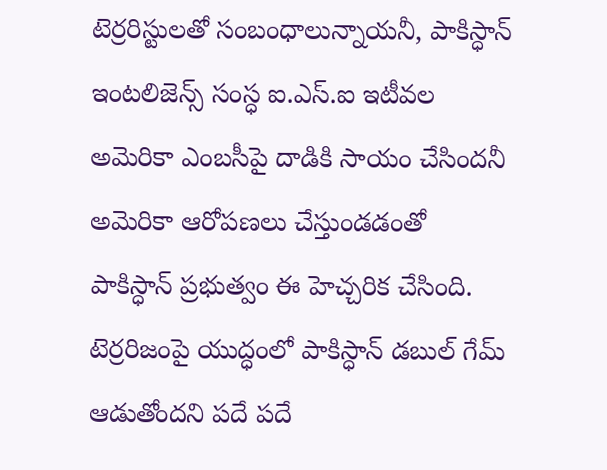టెర్రరిస్టులతో సంబంధాలున్నాయనీ, పాకిస్ధాన్ ఇంటలిజెన్స్ సంస్ధ ఐ.ఎస్.ఐ ఇటీవల అమెరికా ఎంబసీపై దాడికి సాయం చేసిందనీ అమెరికా ఆరోపణలు చేస్తుండడంతో పాకిస్ధాన్ ప్రభుత్వం ఈ హెచ్చరిక చేసింది. టెర్రరిజంపై యుద్ధంలో పాకిస్ధాన్ డబుల్ గేమ్ ఆడుతోందని పదే పదే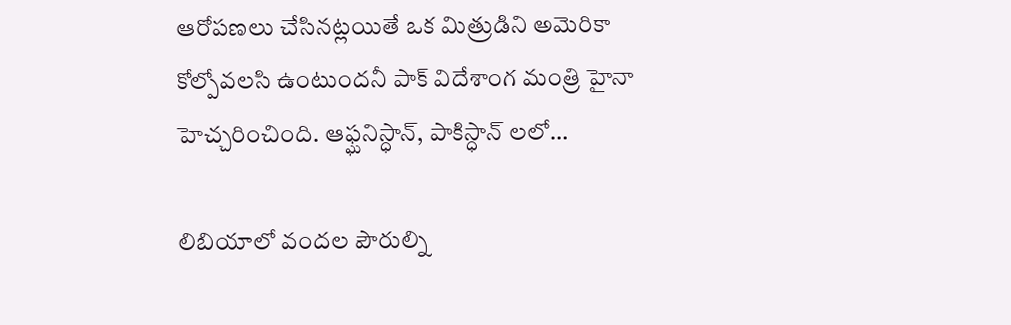ఆరోపణలు చేసినట్లయితే ఒక మిత్రుడిని అమెరికా కోల్పోవలసి ఉంటుందనీ పాక్ విదేశాంగ మంత్రి హైనా హెచ్చరించింది. ఆఫ్ఘనిస్ధాన్, పాకిస్ధాన్ లలో…

లిబియాలో వందల పౌరుల్ని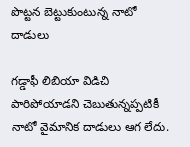పొట్టన బెట్టుకుంటున్న నాటో దాడులు

గడ్డాఫీ లిబియా విడిచి పారిపోయాడని చెబుతున్నప్పటికీ నాటో వైమానిక దాడులు ఆగ లేదు.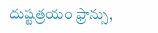దుష్టత్రయం ఫ్రాన్సు,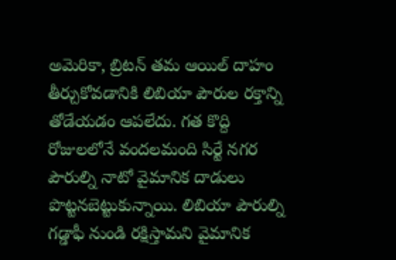అమెరికా, బ్రిటన్ తమ ఆయిల్ దాహం తీర్చుకోవడానికి లిబియా పౌరుల రక్తాన్ని తోడేయడం ఆపలేదు. గత కొద్ది రోజులలోనే వందలమంది సిర్టే నగర పౌరుల్ని నాటో వైమానిక దాడులు పొట్టనబెట్టుకున్నాయి. లిబియా పౌరుల్ని గడ్డాఫీ నుండి రక్షిస్తామని వైమానిక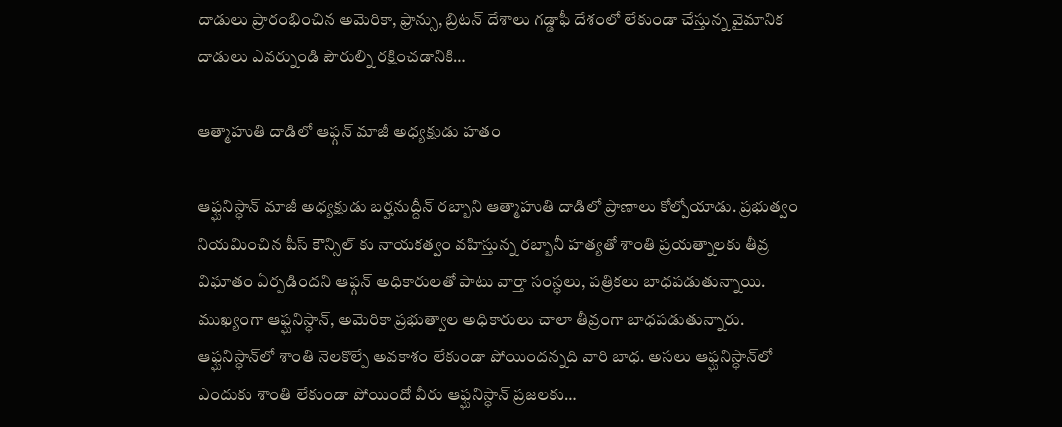దాడులు ప్రారంభించిన అమెరికా, ఫ్రాన్సు, బ్రిటన్ దేశాలు గడ్డాఫీ దేశంలో లేకుండా చేస్తున్న వైమానిక దాడులు ఎవర్నుండి పౌరుల్ని రక్షించడానికి…

ఆత్మాహుతి దాడిలో ఆఫ్గన్ మాజీ అధ్యక్షుడు హతం

ఆఫ్ఘనిస్ధాన్ మాజీ అధ్యక్షుడు బర్హనుద్దీన్ రబ్బాని ఆత్మాహుతి దాడిలో ప్రాణాలు కోల్పోయాడు. ప్రభుత్వం నియమించిన పీస్ కౌన్సిల్ కు నాయకత్వం వహిస్తున్న రబ్బానీ హత్యతో శాంతి ప్రయత్నాలకు తీవ్ర విఘాతం ఏర్పడిందని ఆఫ్గన్ అధికారులతో పాటు వార్తా సంస్ధలు, పత్రికలు బాధపడుతున్నాయి. ముఖ్యంగా ఆఫ్ఘనిస్ధాన్, అమెరికా ప్రభుత్వాల అధికారులు చాలా తీవ్రంగా బాధపడుతున్నారు. ఆఫ్ఘనిస్ధాన్‌లో శాంతి నెలకొల్పే అవకాశం లేకుండా పోయిందన్నది వారి బాధ. అసలు ఆఫ్ఘనిస్ధాన్‌లో ఎందుకు శాంతి లేకుండా పోయిందో వీరు ఆఫ్ఘనిస్ధాన్ ప్రజలకు…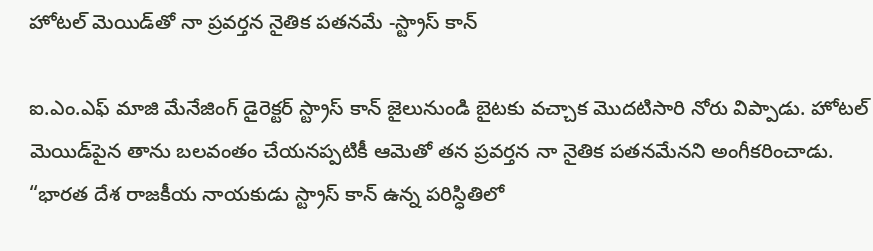హోటల్ మెయిడ్‌తో నా ప్రవర్తన నైతిక పతనమే -స్ట్రాస్ కాన్

ఐ.ఎం.ఎఫ్ మాజి మేనేజింగ్ డైరెక్టర్ స్ట్రాస్ కాన్ జైలునుండి బైటకు వచ్చాక మొదటిసారి నోరు విప్పాడు. హోటల్ మెయిడ్‌పైన తాను బలవంతం చేయనప్పటికీ ఆమెతో తన ప్రవర్తన నా నైతిక పతనమేనని అంగీకరించాడు. “భారత దేశ రాజకీయ నాయకుడు స్ట్రాస్ కాన్ ఉన్న పరిస్ధితిలో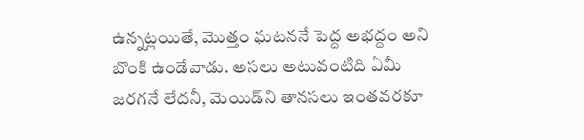ఉన్నట్లయితే, మొత్తం ఘటననే పెద్ద అభద్దం అని బొంకి ఉండేవాడు. అసలు అటువంటిది ఏమీ జరగనే లేదనీ, మెయిడ్‌ని తానసలు ఇంతవరకూ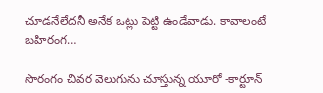చూడనేలేదనీ అనేక ఒట్లు పెట్టి ఉండేవాడు. కావాలంటే బహిరంగ…

సొరంగం చివర వెలుగును చూస్తున్న యూరో -కార్టూన్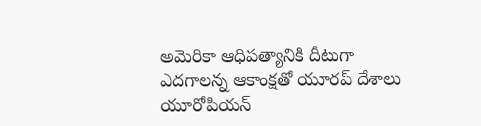అమెరికా ఆధిపత్యానికి దీటుగా ఎదగాలన్న ఆకాంక్షతో యూరప్ దేశాలు యూరోపియన్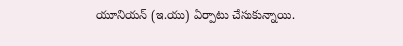యూనియన్ (ఇ.యు) ఏర్పాటు చేసుకున్నాయి.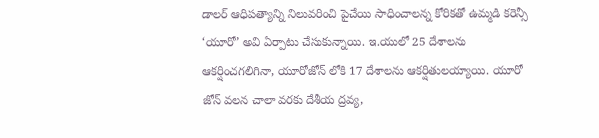డాలర్ ఆధిపత్యాన్ని నిలువరించి పైచేయి సాధించాలన్న కోరికతో ఉమ్మడి కరెన్సీ ‘యూరో’ అవి ఏర్పాటు చేసుకున్నాయి. ఇ.యులో 25 దేశాలను ఆకర్షించగలిగినా, యూరోజోన్ లోకి 17 దేశాలను ఆకర్షితులయ్యాయి. యూరో జోన్ వలన చాలా వరకు దేశీయ ద్రవ్య,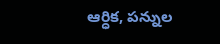ఆర్ధిక, పన్నుల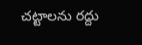చట్టాలను రద్దు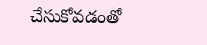చేసుకోవడంతో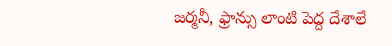జర్మనీ, ఫ్రాన్సు లాంటి పెద్ద దేశాలే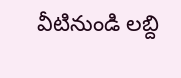వీటినుండి లబ్ది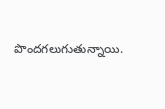పొందగలుగుతున్నాయి.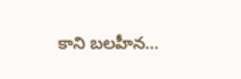కాని బలహీన…